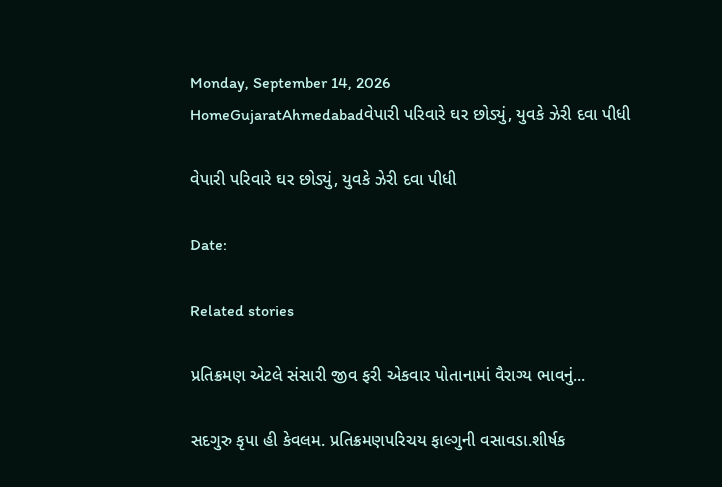Monday, September 14, 2026
HomeGujaratAhmedabadવેપારી પરિવારે ઘર છોડ્યું, યુવકે ઝેરી દવા પીધી

વેપારી પરિવારે ઘર છોડ્યું, યુવકે ઝેરી દવા પીધી

Date:

Related stories

પ્રતિક્રમણ એટલે સંસારી જીવ ફરી એકવાર પોતાનામાં વૈરાગ્ય ભાવનું...

સદગુરુ કૃપા હી કેવલમ. પ્રતિક્રમણપરિચય ફાલ્ગુની વસાવડા.શીર્ષક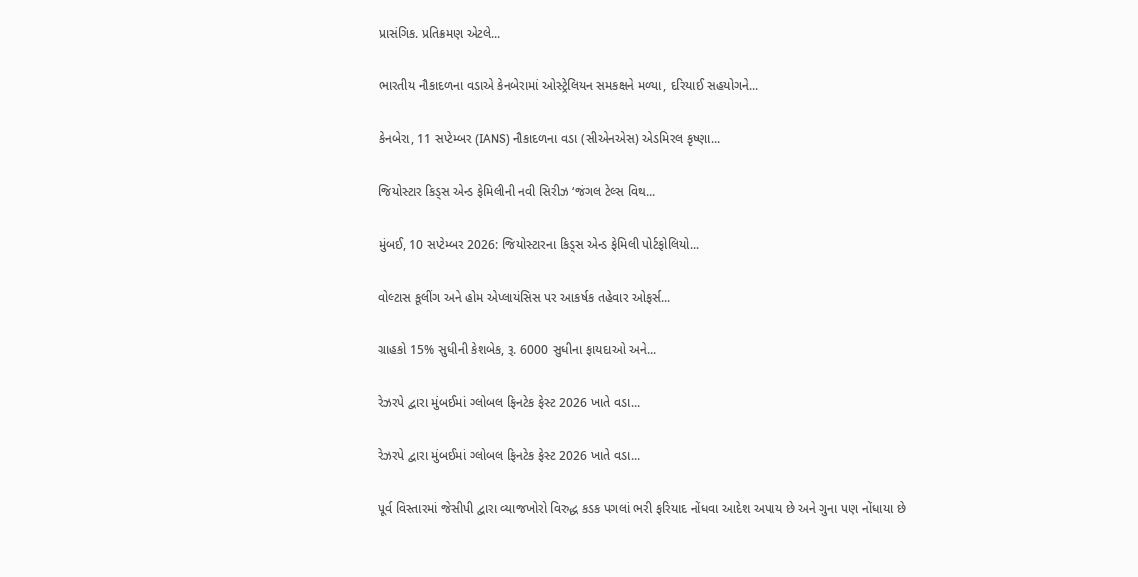પ્રાસંગિક. પ્રતિક્રમણ એટલે...

ભારતીય નૌકાદળના વડાએ કેનબેરામાં ઓસ્ટ્રેલિયન સમકક્ષને મળ્યા, દરિયાઈ સહયોગને...

કેનબેરા, 11 સપ્ટેમ્બર (IANS) નૌકાદળના વડા (સીએનએસ) એડમિરલ કૃષ્ણા...

જિયોસ્ટાર કિડ્સ એન્ડ ફેમિલીની નવી સિરીઝ ‘જંગલ ટેલ્સ વિથ...

મુંબઈ, 10 સપ્ટેમ્બર 2026: જિયોસ્ટારના કિડ્સ એન્ડ ફેમિલી પોર્ટફોલિયો...

વોલ્ટાસ કૂલીંગ અને હોમ એપ્લાયંસિસ પર આકર્ષક તહેવાર ઓફર્સ...

ગ્રાહકો 15% સુધીની કેશબેક, રૂ. 6000 સુધીના ફાયદાઓ અને...

રેઝરપે દ્વારા મુંબઈમાં ગ્લોબલ ફિનટેક ફેસ્ટ 2026 ખાતે વડા...

રેઝરપે દ્વારા મુંબઈમાં ગ્લોબલ ફિનટેક ફેસ્ટ 2026 ખાતે વડા...

પૂર્વ વિસ્તારમાં જેસીપી દ્વારા વ્યાજખોરો વિરુદ્ધ કડક પગલાં ભરી ફરિયાદ નોંધવા આદેશ અપાય છે અને ગુના પણ નોંધાયા છે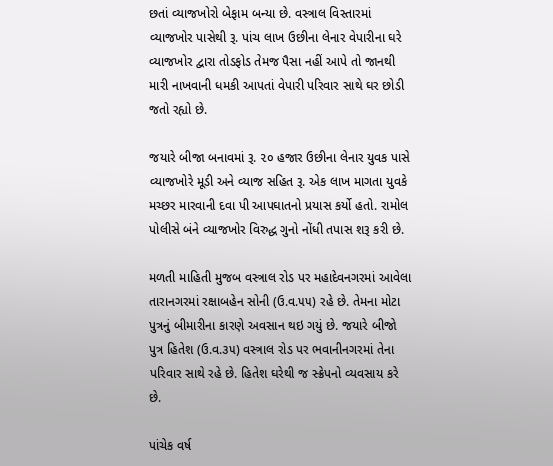છતાં વ્યાજખોરો બેફામ બન્યા છે. વસ્ત્રાલ વિસ્તારમાં વ્યાજખોર પાસેથી રૂ. પાંચ લાખ ઉછીના લેનાર વેપારીના ઘરે વ્યાજખોર દ્વારા તોડફોડ તેમજ પૈસા નહીં આપે તો જાનથી મારી નાખવાની ધમકી આપતાં વેપારી પરિવાર સાથે ઘર છોડી જતો રહ્યો છે.

જયારે બીજા બનાવમાં રૂ. ૨૦ હજાર ઉછીના લેનાર યુવક પાસે વ્યાજખોરે મૂડી અને વ્યાજ સહિત રૂ. એક લાખ માગતા યુવકે મચ્છર મારવાની દવા પી આપઘાતનો પ્રયાસ કર્યો હતો. રામોલ પોલીસે બંને વ્યાજખોર વિરુદ્ધ ગુનો નોંધી તપાસ શરૂ કરી છે.

મળતી માહિતી મુજબ વસ્ત્રાલ રોડ પર મહાદેવનગરમાં આવેલા તારાનગરમાં રક્ષાબહેન સોની (ઉ.વ.૫૫) રહે છે. તેમના મોટા પુત્રનું બીમારીના કારણે અવસાન થઇ ગયું છે. જયારે બીજો પુત્ર હિતેશ (ઉ.વ.૩૫) વસ્ત્રાલ રોડ પર ભવાનીનગરમાં તેના પરિવાર સાથે રહે છે. હિતેશ ઘરેથી જ સ્ક્રેપનો વ્યવસાય કરે છે.

પાંચેક વર્ષ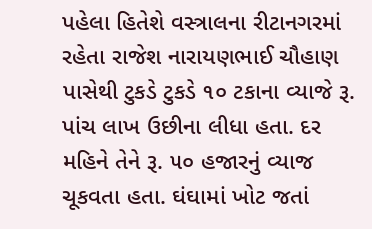પહેલા હિતેશે વસ્ત્રાલના રીટાનગરમાં રહેતા રાજેશ નારાયણભાઈ ચૌહાણ પાસેથી ટુકડે ટુકડે ૧૦ ટકાના વ્યાજે રૂ. પાંચ લાખ ઉછીના લીધા હતા. દર મહિને તેને રૂ. ૫૦ હજારનું વ્યાજ ચૂકવતા હતા. ઘંઘામાં ખોટ જતાં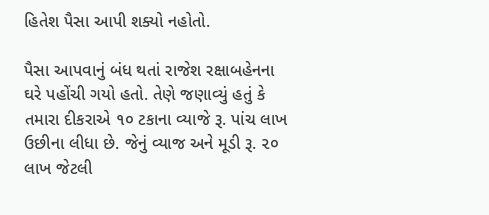હિતેશ પૈસા આપી શક્યો નહોતો.

પૈસા આપવાનું બંધ થતાં રાજેશ રક્ષાબહેનના ઘરે પહોંચી ગયો હતો. તેણે જણાવ્યું હતું કે તમારા દીકરાએ ૧૦ ટકાના વ્યાજે રૂ. પાંચ લાખ ઉછીના લીધા છે. જેનું વ્યાજ અને મૂડી રૂ. ૨૦ લાખ જેટલી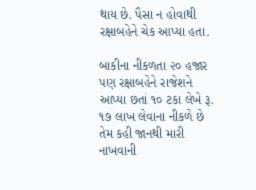થાય છે. પૈસા ન હોવાથી રક્ષાબહેને ચેક આપ્યા હતા.

બાકીના નીકળતા ૨૦ હજાર પણ રક્ષાબહેને રાજેશને આપ્યા છતાં ૧૦ ટકા લેખે રૂ. ૧૭ લાખ લેવાના નીકળે છે તેમ કહી જાનથી મારી નાખવાની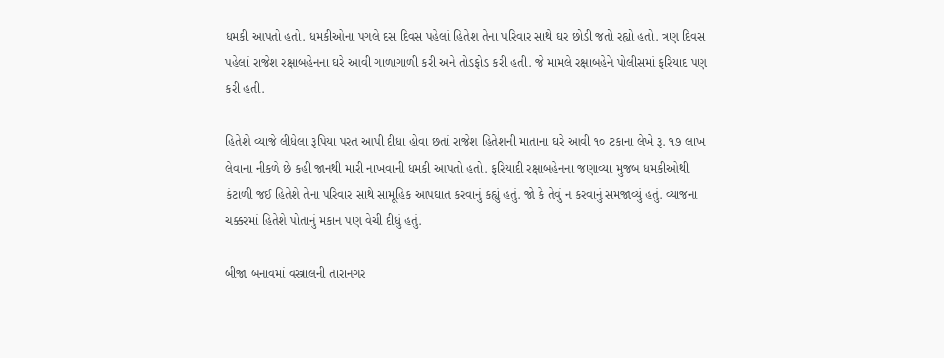ધમકી આપતો હતો. ધમકીઓના પગલે દસ દિવસ પહેલાં હિતેશ તેના પરિવાર સાથે ઘર છોડી જતો રહ્યો હતો. ત્રણ દિવસ પહેલાં રાજેશ રક્ષાબહેનના ઘરે આવી ગાળાગાળી કરી અને તોડફોડ કરી હતી. જે મામલે રક્ષાબહેને પોલીસમાં ફરિયાદ પણ કરી હતી.

હિતેશે વ્યાજે લીધેલા રૂપિયા પરત આપી દીધા હોવા છતાં રાજેશ હિતેશની માતાના ઘરે આવી ૧૦ ટકાના લેખે રૂ. ૧૭ લાખ લેવાના નીકળે છે કહી જાનથી મારી નાખવાની ધમકી આપતો હતો. ફરિયાદી રક્ષાબહેનના જણાવ્યા મુજબ ધમકીઓથી કંટાળી જઈ હિતેશે તેના પરિવાર સાથે સામૂહિક આપઘાત કરવાનું કહ્યું હતું. જો કે તેવું ન કરવાનું સમજાવ્યું હતું. વ્યાજના ચક્કરમાં હિતેશે પોતાનું મકાન પણ વેચી દીધું હતું.

બીજા બનાવમાં વસ્ત્રાલની તારાનગર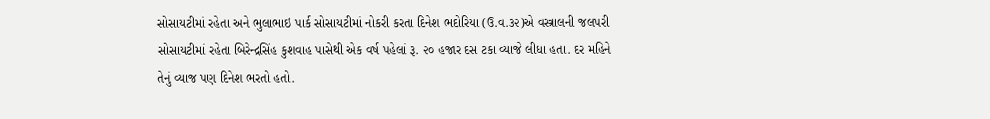સોસાયટીમાં રહેતા અને ભુલાભાઇ પાર્ક સોસાયટીમાં નોકરી કરતા દિનેશ ભદોરિયા (ઉ.વ.૩૨)એ વસ્ત્રાલની જલપરી સોસાયટીમાં રહેતા બિરેન્દ્રસિંહ કુશવાહ પાસેથી એક વર્ષ પહેલાં રૂ. ૨૦ હજાર દસ ટકા વ્યાજે લીધા હતા. દર મહિને તેનું વ્યાજ પણ દિનેશ ભરતો હતો.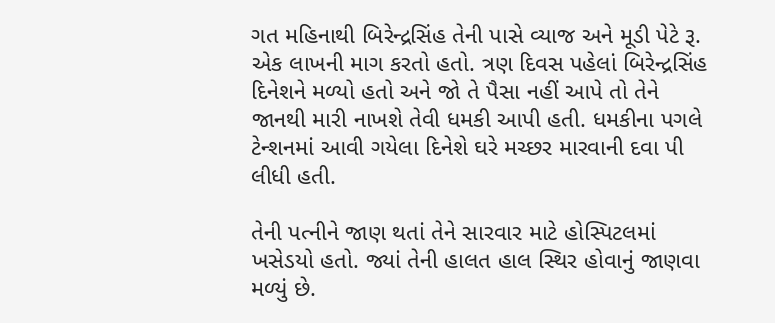ગત મહિનાથી બિરેન્દ્રસિંહ તેની પાસે વ્યાજ અને મૂડી પેટે રૂ. એક લાખની માગ કરતો હતો. ત્રણ દિવસ પહેલાં બિરેન્દ્રસિંહ દિનેશને મળ્યો હતો અને જો તે પૈસા નહીં આપે તો તેને જાનથી મારી નાખશે તેવી ધમકી આપી હતી. ધમકીના પગલે ટેન્શનમાં આવી ગયેલા દિનેશે ઘરે મચ્છર મારવાની દવા પી લીધી હતી.

તેની પત્નીને જાણ થતાં તેને સારવાર માટે હોસ્પિટલમાં ખસેડયો હતો. જ્યાં તેની હાલત હાલ સ્થિર હોવાનું જાણવા મળ્યું છે.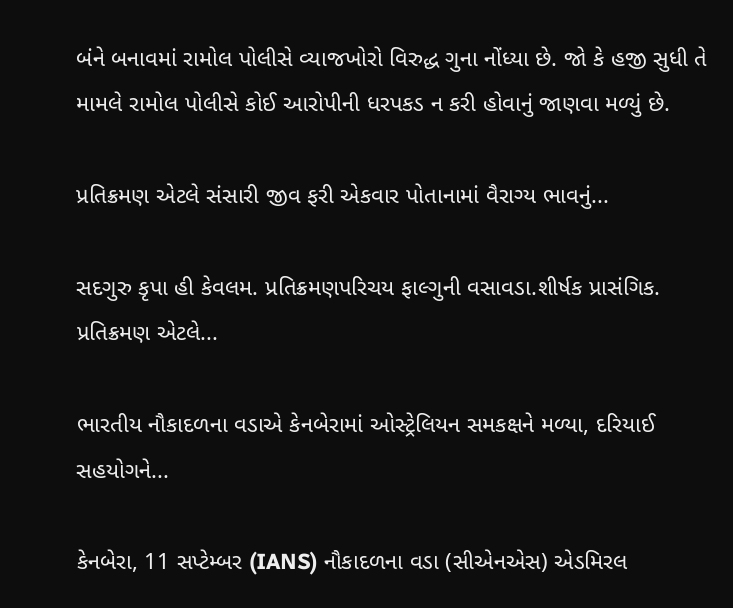બંને બનાવમાં રામોલ પોલીસે વ્યાજખોરો વિરુદ્ધ ગુના નોંધ્યા છે. જો કે હજી સુધી તે મામલે રામોલ પોલીસે કોઈ આરોપીની ધરપકડ ન કરી હોવાનું જાણવા મળ્યું છે.

પ્રતિક્રમણ એટલે સંસારી જીવ ફરી એકવાર પોતાનામાં વૈરાગ્ય ભાવનું...

સદગુરુ કૃપા હી કેવલમ. પ્રતિક્રમણપરિચય ફાલ્ગુની વસાવડા.શીર્ષક પ્રાસંગિક. પ્રતિક્રમણ એટલે...

ભારતીય નૌકાદળના વડાએ કેનબેરામાં ઓસ્ટ્રેલિયન સમકક્ષને મળ્યા, દરિયાઈ સહયોગને...

કેનબેરા, 11 સપ્ટેમ્બર (IANS) નૌકાદળના વડા (સીએનએસ) એડમિરલ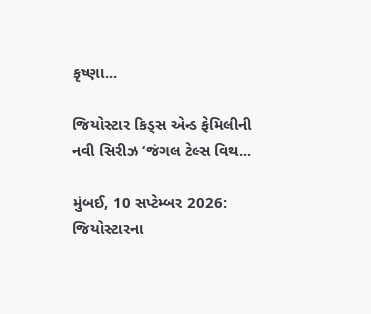કૃષ્ણા...

જિયોસ્ટાર કિડ્સ એન્ડ ફેમિલીની નવી સિરીઝ ‘જંગલ ટેલ્સ વિથ...

મુંબઈ, 10 સપ્ટેમ્બર 2026: જિયોસ્ટારના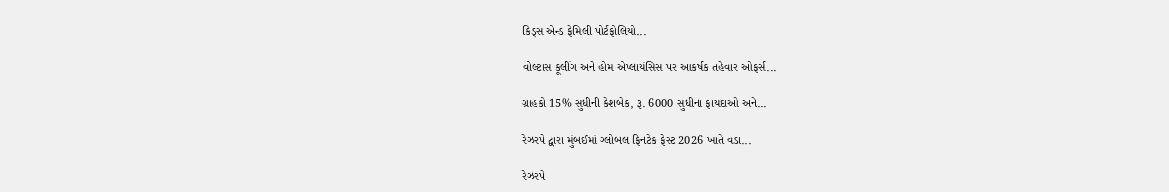કિડ્સ એન્ડ ફેમિલી પોર્ટફોલિયો...

વોલ્ટાસ કૂલીંગ અને હોમ એપ્લાયંસિસ પર આકર્ષક તહેવાર ઓફર્સ...

ગ્રાહકો 15% સુધીની કેશબેક, રૂ. 6000 સુધીના ફાયદાઓ અને...

રેઝરપે દ્વારા મુંબઈમાં ગ્લોબલ ફિનટેક ફેસ્ટ 2026 ખાતે વડા...

રેઝરપે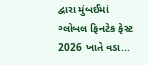દ્વારા મુંબઈમાં ગ્લોબલ ફિનટેક ફેસ્ટ 2026 ખાતે વડા...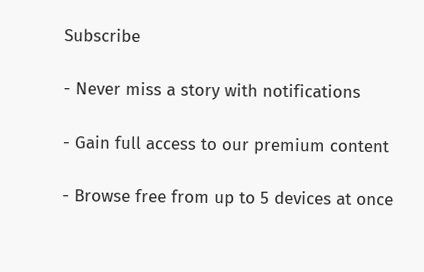Subscribe

- Never miss a story with notifications

- Gain full access to our premium content

- Browse free from up to 5 devices at once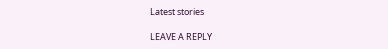Latest stories

LEAVE A REPLY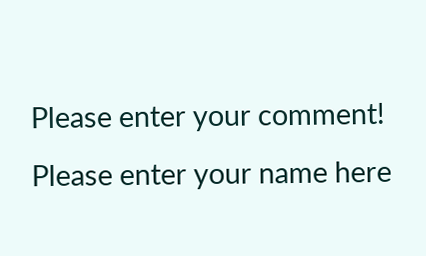Please enter your comment!
Please enter your name here